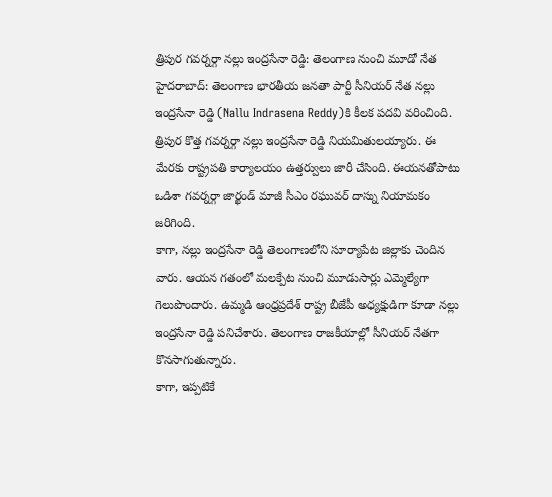త్రిపుర గవర్నర్గా నల్లు ఇంద్రసేనా రెడ్డి: తెలంగాణ నుంచి మూడో నేత
హైదరాబాద్: తెలంగాణ భారతీయ జనతా పార్టీ సీనియర్ నేత నల్లు ఇంద్రసేనా రెడ్డి (Nallu Indrasena Reddy)కి కీలక పదవి వరించింది. త్రిపుర కొత్త గవర్నర్గా నల్లు ఇంద్రసేనా రెడ్డి నియమితులయ్యారు. ఈ మేరకు రాష్ట్రపతి కార్యాలయం ఉత్తర్వులు జారీ చేసింది. ఈయనతోపాటు ఒడిశా గవర్నర్గా జార్ఖండ్ మాజీ సీఎం రఘువర్ దాస్ను నియామకం జరిగింది.
కాగా, నల్లు ఇంద్రసేనా రెడ్డి తెలంగాణలోని సూర్యాపేట జిల్లాకు చెందిన వారు. ఆయన గతంలో మలక్పేట నుంచి మూడుసార్లు ఎమ్మెల్యేగా గెలుపొందారు. ఉమ్మడి ఆంధ్రప్రదేశ్ రాష్ట్ర బీజేపీ అధ్యక్షుడిగా కూడా నల్లు ఇంద్రసేనా రెడ్డి పనిచేశారు. తెలంగాణ రాజకీయాల్లో సీనియర్ నేతగా కొనసాగుతున్నారు.
కాగా, ఇప్పటికే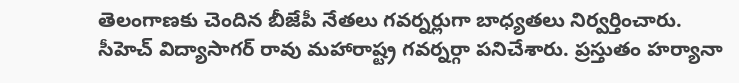తెలంగాణకు చెందిన బీజేపీ నేతలు గవర్నర్లుగా బాధ్యతలు నిర్వర్తించారు. సీహెచ్ విద్యాసాగర్ రావు మహారాష్ట్ర గవర్నర్గా పనిచేశారు. ప్రస్తుతం హర్యానా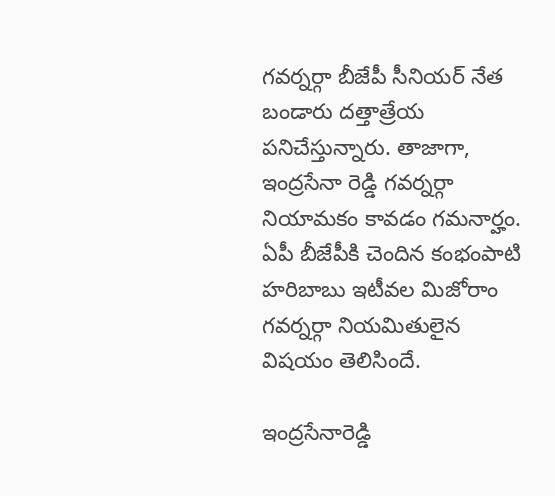గవర్నర్గా బీజేపీ సీనియర్ నేత బండారు దత్తాత్రేయ పనిచేస్తున్నారు. తాజాగా, ఇంద్రసేనా రెడ్డి గవర్నర్గా నియామకం కావడం గమనార్హం. ఏపీ బీజేపీకి చెందిన కంభంపాటి హరిబాబు ఇటీవల మిజోరాం గవర్నర్గా నియమితులైన విషయం తెలిసిందే.

ఇంద్రసేనారెడ్డి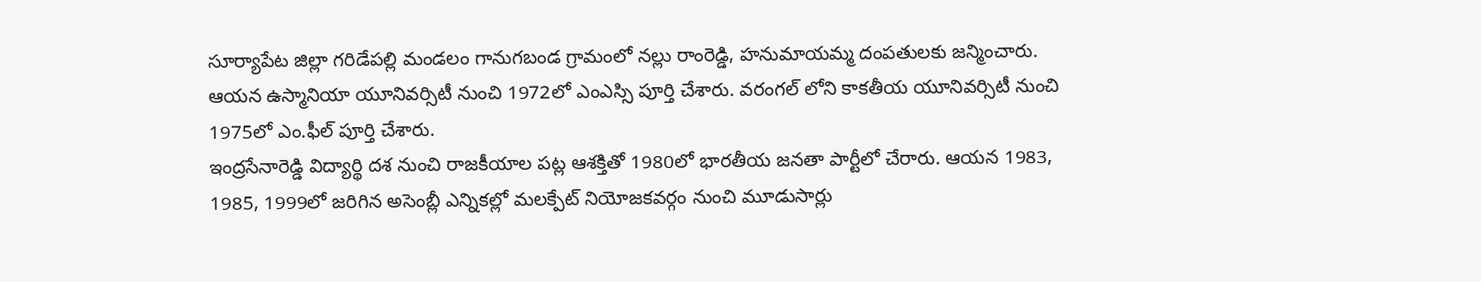సూర్యాపేట జిల్లా గరిడేపల్లి మండలం గానుగబండ గ్రామంలో నల్లు రాంరెడ్డి, హనుమాయమ్మ దంపతులకు జన్మించారు. ఆయన ఉస్మానియా యూనివర్సిటీ నుంచి 1972లో ఎంఎస్సి పూర్తి చేశారు. వరంగల్ లోని కాకతీయ యూనివర్సిటీ నుంచి 1975లో ఎం.ఫీల్ పూర్తి చేశారు.
ఇంద్రసేనారెడ్డి విద్యార్థి దశ నుంచి రాజకీయాల పట్ల ఆశక్తితో 1980లో భారతీయ జనతా పార్టీలో చేరారు. ఆయన 1983, 1985, 1999లో జరిగిన అసెంబ్లీ ఎన్నికల్లో మలక్పేట్ నియోజకవర్గం నుంచి మూడుసార్లు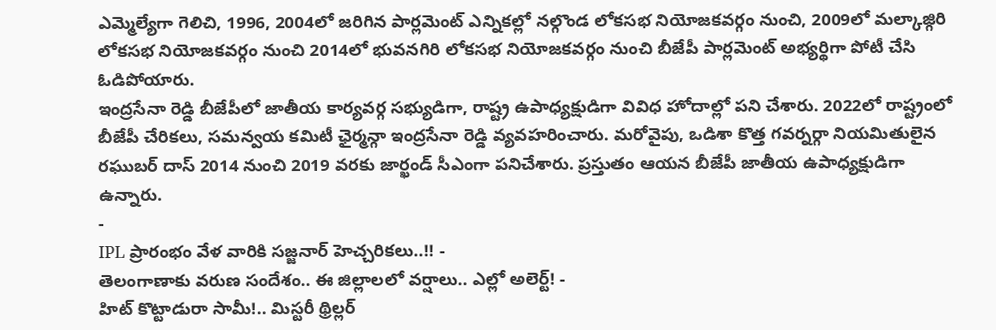ఎమ్మెల్యేగా గెలిచి, 1996, 2004లో జరిగిన పార్లమెంట్ ఎన్నికల్లో నల్గొండ లోకసభ నియోజకవర్గం నుంచి, 2009లో మల్కాజ్గిరి లోకసభ నియోజకవర్గం నుంచి 2014లో భువనగిరి లోకసభ నియోజకవర్గం నుంచి బీజేపీ పార్లమెంట్ అభ్యర్థిగా పోటీ చేసి ఓడిపోయారు.
ఇంద్రసేనా రెడ్డి బీజేపీలో జాతీయ కార్యవర్గ సభ్యుడిగా, రాష్ట్ర ఉపాధ్యక్షుడిగా వివిధ హోదాల్లో పని చేశారు. 2022లో రాష్ట్రంలో బీజేపీ చేరికలు, సమన్వయ కమిటీ ఛైర్మన్గా ఇంద్రసేనా రెడ్డి వ్యవహరించారు. మరోవైపు, ఒడిశా కొత్త గవర్నర్గా నియమితులైన రఘుబర్ దాస్ 2014 నుంచి 2019 వరకు జార్ఖండ్ సీఎంగా పనిచేశారు. ప్రస్తుతం ఆయన బీజేపీ జాతీయ ఉపాధ్యక్షుడిగా ఉన్నారు.
-
IPL ప్రారంభం వేళ వారికి సజ్జనార్ హెచ్చరికలు..!! -
తెలంగాణాకు వరుణ సందేశం.. ఈ జిల్లాలలో వర్షాలు.. ఎల్లో అలెర్ట్! -
హిట్ కొట్టాడురా సామీ!.. మిస్టరీ థ్రిల్లర్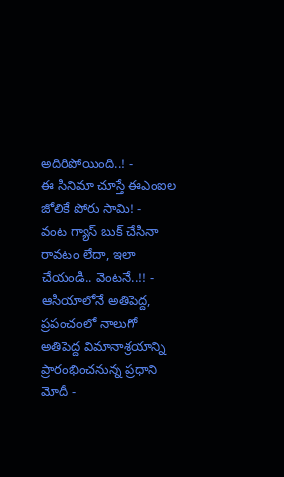అదిరిపోయింది..! -
ఈ సినిమా చూస్తే ఈఎంఐల జోలికే పోరు సామి! -
వంట గ్యాస్ బుక్ చేసినా రావటం లేదా, ఇలా చేయండి.. వెంటనే..!! -
ఆసియాలోనే అతిపెద్ద, ప్రపంచంలో నాలుగో అతిపెద్ద విమానాశ్రయాన్ని ప్రారంభించనున్న ప్రధాని మోదీ -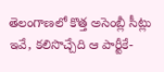తెలంగాణలో కొత్త అసెంబ్లీ సీట్లు ఇవే, కలిసొచ్చేది ఆ పార్టీకే-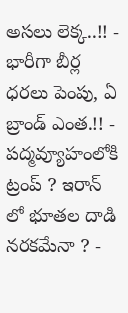అసలు లెక్క..!! -
భారీగా బీర్ల ధరలు పెంపు, ఏ బ్రాండ్ ఎంత.!! -
పద్మవ్యూహంలోకి ట్రంప్ ? ఇరాన్ లో భూతల దాడి నరకమేనా ? -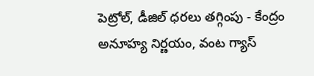పెట్రోల్, డీజిల్ ధరలు తగ్గింపు - కేంద్రం అనూహ్య నిర్ణయం, వంట గ్యాస్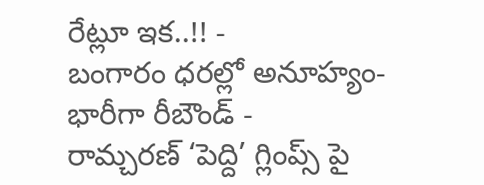రేట్లూ ఇక..!! -
బంగారం ధరల్లో అనూహ్యం- భారీగా రీబౌండ్ -
రామ్చరణ్ ‘పెద్ది’ గ్లింప్స్ పై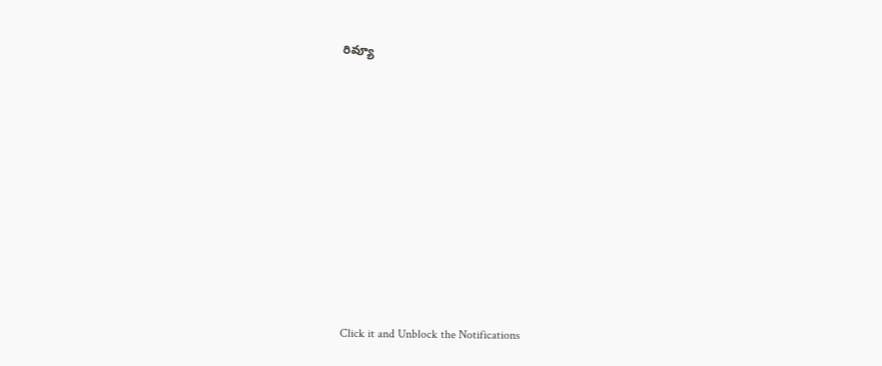రివ్యూ












Click it and Unblock the Notifications